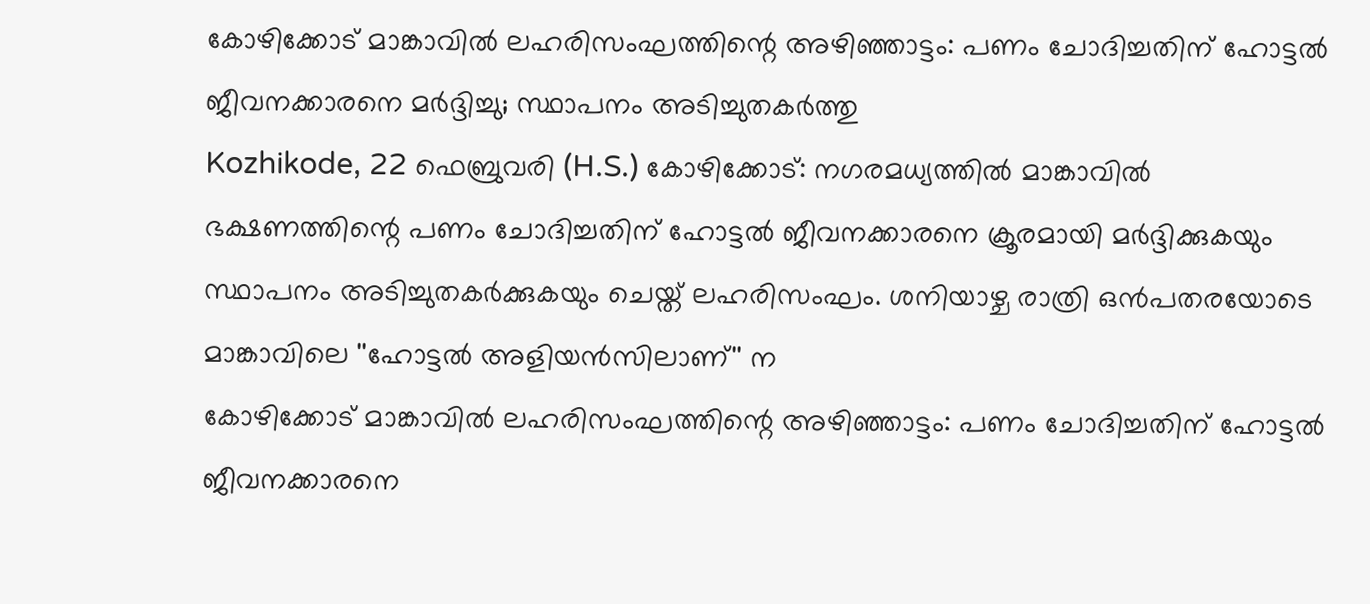കോഴിക്കോട് മാങ്കാവിൽ ലഹരിസംഘത്തിന്റെ അഴിഞ്ഞാട്ടം: പണം ചോദിച്ചതിന് ഹോട്ടൽ ജീവനക്കാരനെ മർദ്ദിച്ചു; സ്ഥാപനം അടിച്ചുതകർത്തു
Kozhikode, 22 ഫെബ്രുവരി (H.S.) കോഴിക്കോട്: നഗരമധ്യത്തിൽ മാങ്കാവിൽ ഭക്ഷണത്തിന്റെ പണം ചോദിച്ചതിന് ഹോട്ടൽ ജീവനക്കാരനെ ക്രൂരമായി മർദ്ദിക്കുകയും സ്ഥാപനം അടിച്ചുതകർക്കുകയും ചെയ്ത് ലഹരിസംഘം. ശനിയാഴ്ച രാത്രി ഒൻപതരയോടെ മാങ്കാവിലെ ''ഹോട്ടൽ അളിയൻസിലാണ്'' ന
കോഴിക്കോട് മാങ്കാവിൽ ലഹരിസംഘത്തിന്റെ അഴിഞ്ഞാട്ടം: പണം ചോദിച്ചതിന് ഹോട്ടൽ ജീവനക്കാരനെ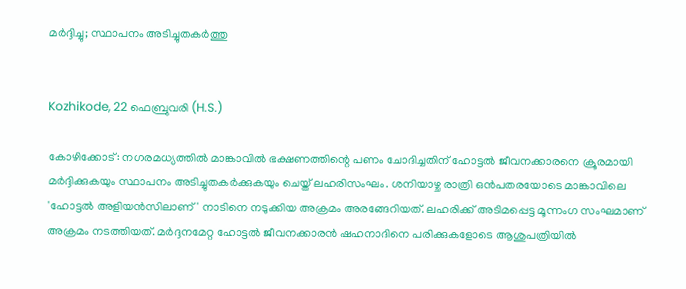മർദ്ദിച്ചു; സ്ഥാപനം അടിച്ചുതകർത്തു


Kozhikode, 22 ഫെബ്രുവരി (H.S.)

കോഴിക്കോട്: നഗരമധ്യത്തിൽ മാങ്കാവിൽ ഭക്ഷണത്തിന്റെ പണം ചോദിച്ചതിന് ഹോട്ടൽ ജീവനക്കാരനെ ക്രൂരമായി മർദ്ദിക്കുകയും സ്ഥാപനം അടിച്ചുതകർക്കുകയും ചെയ്ത് ലഹരിസംഘം. ശനിയാഴ്ച രാത്രി ഒൻപതരയോടെ മാങ്കാവിലെ 'ഹോട്ടൽ അളിയൻസിലാണ്' നാടിനെ നടുക്കിയ അക്രമം അരങ്ങേറിയത്. ലഹരിക്ക് അടിമപ്പെട്ട മൂന്നംഗ സംഘമാണ് അക്രമം നടത്തിയത്. മർദ്ദനമേറ്റ ഹോട്ടൽ ജീവനക്കാരൻ ഷഹനാദിനെ പരിക്കുകളോടെ ആശുപത്രിയിൽ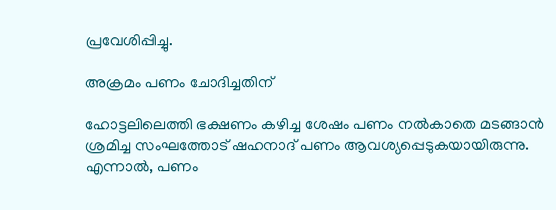പ്രവേശിപ്പിച്ചു.

അക്രമം പണം ചോദിച്ചതിന്

ഹോട്ടലിലെത്തി ഭക്ഷണം കഴിച്ച ശേഷം പണം നൽകാതെ മടങ്ങാൻ ശ്രമിച്ച സംഘത്തോട് ഷഹനാദ് പണം ആവശ്യപ്പെടുകയായിരുന്നു. എന്നാൽ, പണം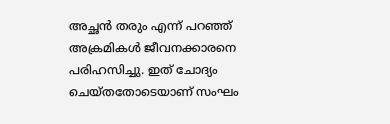അച്ഛൻ തരും എന്ന് പറഞ്ഞ് അക്രമികൾ ജീവനക്കാരനെ പരിഹസിച്ചു. ഇത് ചോദ്യം ചെയ്തതോടെയാണ് സംഘം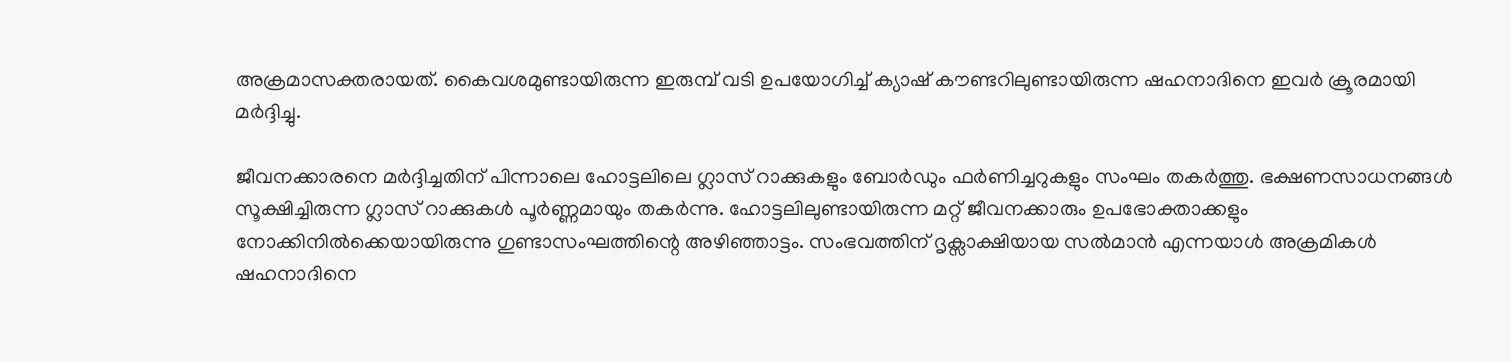അക്രമാസക്തരായത്. കൈവശമുണ്ടായിരുന്ന ഇരുമ്പ് വടി ഉപയോഗിച്ച് ക്യാഷ് കൗണ്ടറിലുണ്ടായിരുന്ന ഷഹനാദിനെ ഇവർ ക്രൂരമായി മർദ്ദിച്ചു.

ജീവനക്കാരനെ മർദ്ദിച്ചതിന് പിന്നാലെ ഹോട്ടലിലെ ഗ്ലാസ് റാക്കുകളും ബോർഡും ഫർണിച്ചറുകളും സംഘം തകർത്തു. ഭക്ഷണസാധനങ്ങൾ സൂക്ഷിച്ചിരുന്ന ഗ്ലാസ് റാക്കുകൾ പൂർണ്ണമായും തകർന്നു. ഹോട്ടലിലുണ്ടായിരുന്ന മറ്റ് ജീവനക്കാരും ഉപഭോക്താക്കളും നോക്കിനിൽക്കെയായിരുന്നു ഗുണ്ടാസംഘത്തിന്റെ അഴിഞ്ഞാട്ടം. സംഭവത്തിന് ദൃക്സാക്ഷിയായ സൽമാൻ എന്നയാൾ അക്രമികൾ ഷഹനാദിനെ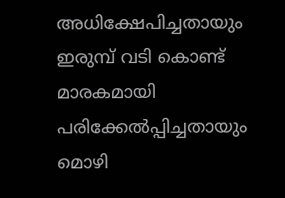അധിക്ഷേപിച്ചതായും ഇരുമ്പ് വടി കൊണ്ട് മാരകമായി പരിക്കേൽപ്പിച്ചതായും മൊഴി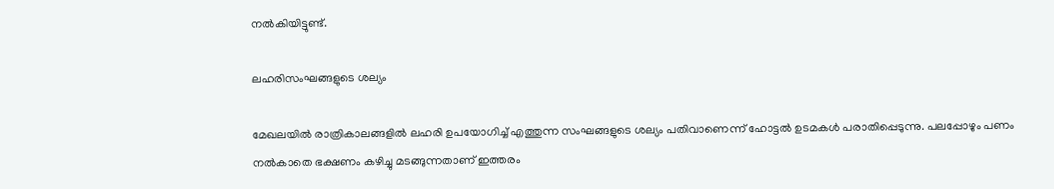നൽകിയിട്ടുണ്ട്.

ലഹരിസംഘങ്ങളുടെ ശല്യം

മേഖലയിൽ രാത്രികാലങ്ങളിൽ ലഹരി ഉപയോഗിച്ച് എത്തുന്ന സംഘങ്ങളുടെ ശല്യം പതിവാണെന്ന് ഹോട്ടൽ ഉടമകൾ പരാതിപ്പെടുന്നു. പലപ്പോഴും പണം നൽകാതെ ഭക്ഷണം കഴിച്ചു മടങ്ങുന്നതാണ് ഇത്തരം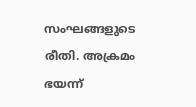സംഘങ്ങളുടെ രീതി. അക്രമം ഭയന്ന്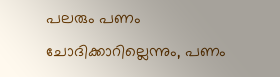പലരും പണം ചോദിക്കാറില്ലെന്നും, പണം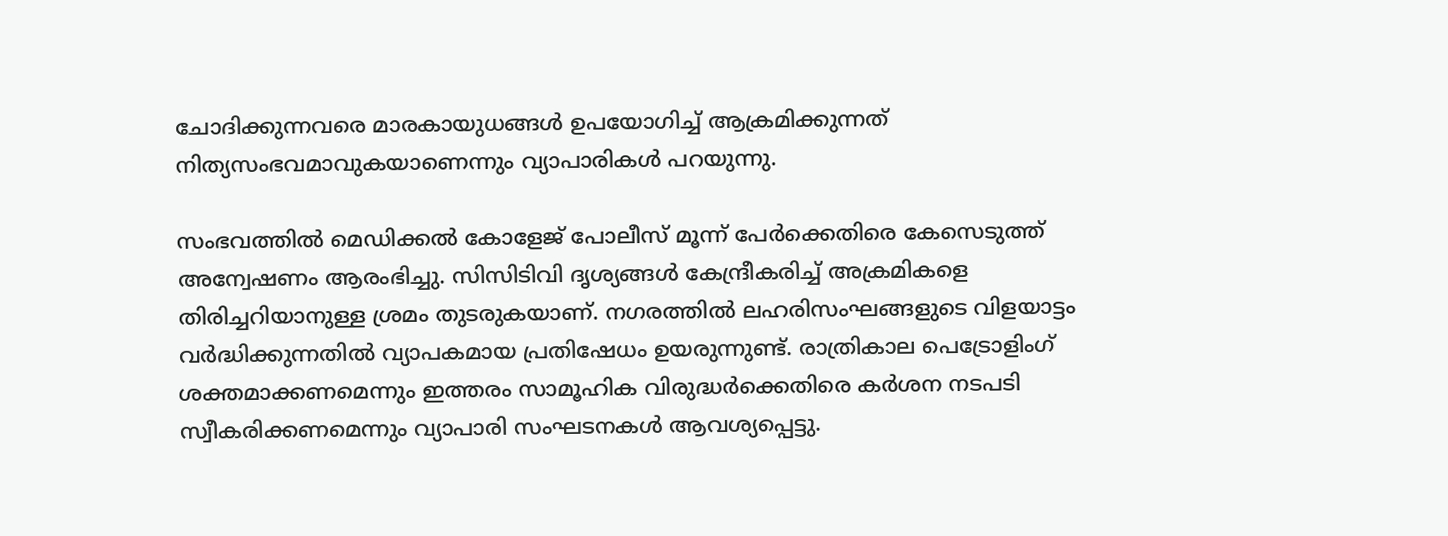ചോദിക്കുന്നവരെ മാരകായുധങ്ങൾ ഉപയോഗിച്ച് ആക്രമിക്കുന്നത് നിത്യസംഭവമാവുകയാണെന്നും വ്യാപാരികൾ പറയുന്നു.

സംഭവത്തിൽ മെഡിക്കൽ കോളേജ് പോലീസ് മൂന്ന് പേർക്കെതിരെ കേസെടുത്ത് അന്വേഷണം ആരംഭിച്ചു. സിസിടിവി ദൃശ്യങ്ങൾ കേന്ദ്രീകരിച്ച് അക്രമികളെ തിരിച്ചറിയാനുള്ള ശ്രമം തുടരുകയാണ്. നഗരത്തിൽ ലഹരിസംഘങ്ങളുടെ വിളയാട്ടം വർദ്ധിക്കുന്നതിൽ വ്യാപകമായ പ്രതിഷേധം ഉയരുന്നുണ്ട്. രാത്രികാല പെട്രോളിംഗ് ശക്തമാക്കണമെന്നും ഇത്തരം സാമൂഹിക വിരുദ്ധർക്കെതിരെ കർശന നടപടി സ്വീകരിക്കണമെന്നും വ്യാപാരി സംഘടനകൾ ആവശ്യപ്പെട്ടു.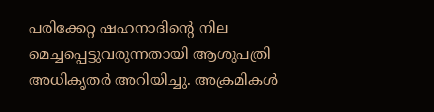പരിക്കേറ്റ ഷഹനാദിന്റെ നില മെച്ചപ്പെട്ടുവരുന്നതായി ആശുപത്രി അധികൃതർ അറിയിച്ചു. അക്രമികൾ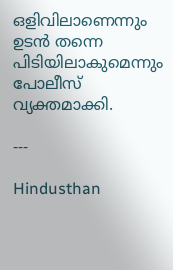ഒളിവിലാണെന്നും ഉടൻ തന്നെ പിടിയിലാകുമെന്നും പോലീസ് വ്യക്തമാക്കി.

---

Hindusthan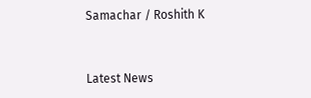Samachar / Roshith K


Latest News